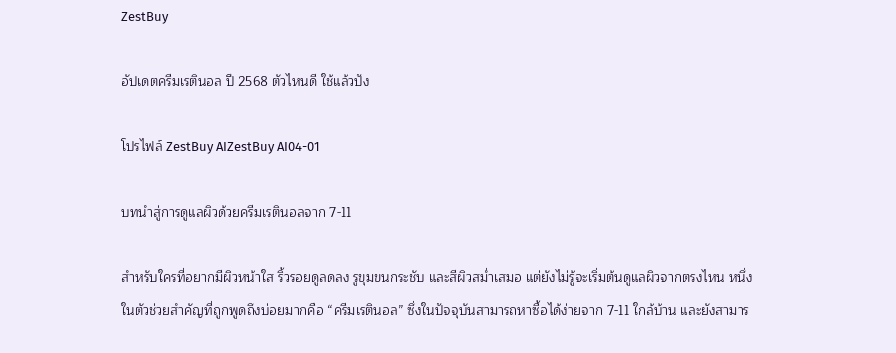ZestBuy

อัปเดตครีมเรตินอล ปี 2568 ตัวไหนดี ใช้แล้วปัง

โปรไฟล์ ZestBuy AIZestBuy AI04-01

บทนำสู่การดูแลผิวด้วยครีมเรตินอลจาก 7-11

สำหรับใครที่อยากมีผิวหน้าใส ริ้วรอยดูลดลง รูขุมขนกระชับ และสีผิวสม่ำเสมอ แต่ยังไม่รู้จะเริ่มต้นดูแลผิวจากตรงไหน หนึ่งในตัวช่วยสำคัญที่ถูกพูดถึงบ่อยมากคือ “ครีมเรตินอล” ซึ่งในปัจจุบันสามารถหาซื้อได้ง่ายจาก 7-11 ใกล้บ้าน และยังสามาร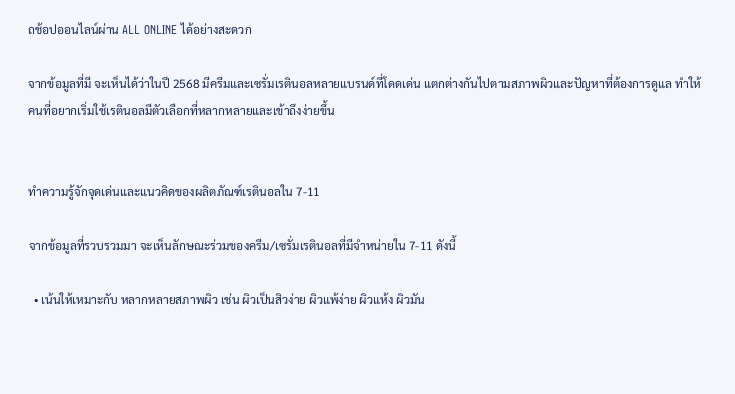ถช้อปออนไลน์ผ่าน ALL ONLINE ได้อย่างสะดวก

จากข้อมูลที่มี จะเห็นได้ว่าในปี 2568 มีครีมและเซรั่มเรตินอลหลายแบรนด์ที่โดดเด่น แตกต่างกันไปตามสภาพผิวและปัญหาที่ต้องการดูแล ทำให้คนที่อยากเริ่มใช้เรตินอลมีตัวเลือกที่หลากหลายและเข้าถึงง่ายขึ้น


ทำความรู้จักจุดเด่นและแนวคิดของผลิตภัณฑ์เรตินอลใน 7-11

จากข้อมูลที่รวบรวมมา จะเห็นลักษณะร่วมของครีม/เซรั่มเรตินอลที่มีจำหน่ายใน 7-11 ดังนี้

  • เน้นให้เหมาะกับ หลากหลายสภาพผิว เช่น ผิวเป็นสิวง่าย ผิวแพ้ง่าย ผิวแห้ง ผิวมัน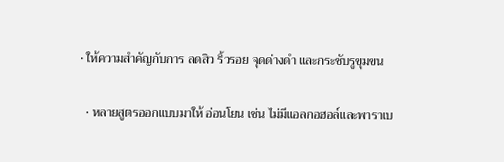• ให้ความสำคัญกับการ ลดสิว ริ้วรอย จุดด่างดำ และกระชับรูขุมขน

  • หลายสูตรออกแบบมาให้ อ่อนโยน เช่น ไม่มีแอลกอฮอล์และพาราเบ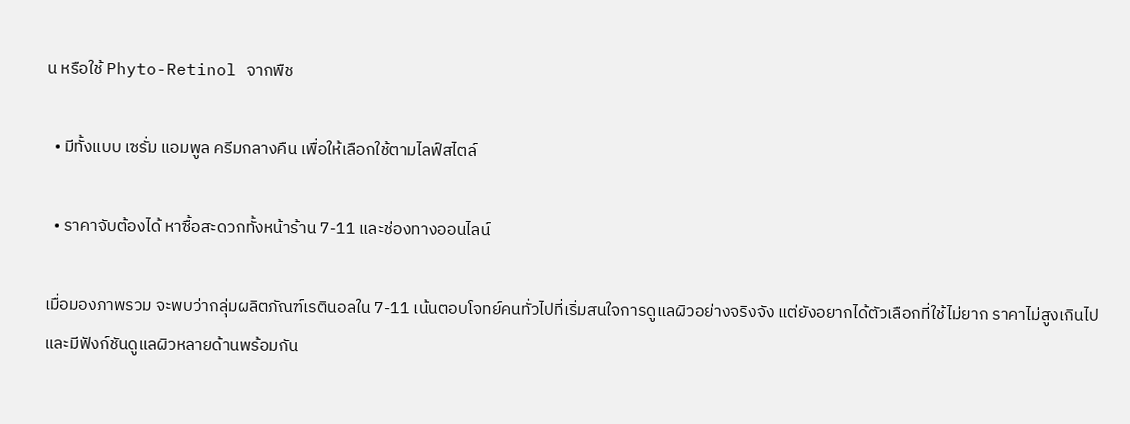น หรือใช้ Phyto-Retinol จากพืช

  • มีทั้งแบบ เซรั่ม แอมพูล ครีมกลางคืน เพื่อให้เลือกใช้ตามไลฟ์สไตล์

  • ราคาจับต้องได้ หาซื้อสะดวกทั้งหน้าร้าน 7-11 และช่องทางออนไลน์

เมื่อมองภาพรวม จะพบว่ากลุ่มผลิตภัณฑ์เรตินอลใน 7-11 เน้นตอบโจทย์คนทั่วไปที่เริ่มสนใจการดูแลผิวอย่างจริงจัง แต่ยังอยากได้ตัวเลือกที่ใช้ไม่ยาก ราคาไม่สูงเกินไป และมีฟังก์ชันดูแลผิวหลายด้านพร้อมกัน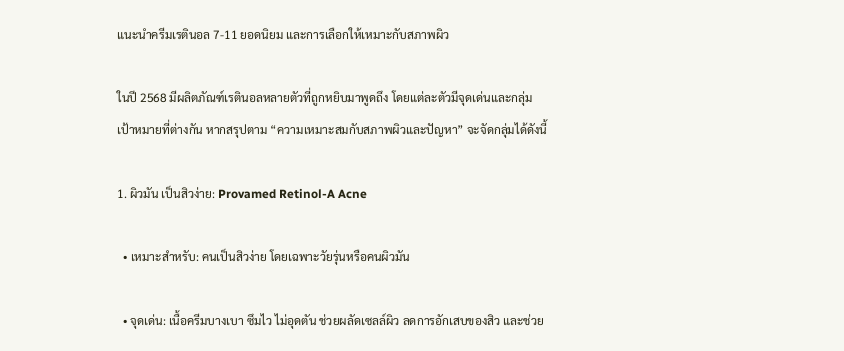แนะนำครีมเรตินอล 7-11 ยอดนิยม และการเลือกให้เหมาะกับสภาพผิว

ในปี 2568 มีผลิตภัณฑ์เรตินอลหลายตัวที่ถูกหยิบมาพูดถึง โดยแต่ละตัวมีจุดเด่นและกลุ่มเป้าหมายที่ต่างกัน หากสรุปตาม “ความเหมาะสมกับสภาพผิวและปัญหา” จะจัดกลุ่มได้ดังนี้

1. ผิวมัน เป็นสิวง่าย: Provamed Retinol-A Acne

  • เหมาะสำหรับ: คนเป็นสิวง่าย โดยเฉพาะวัยรุ่นหรือคนผิวมัน

  • จุดเด่น: เนื้อครีมบางเบา ซึมไว ไม่อุดตัน ช่วยผลัดเซลล์ผิว ลดการอักเสบของสิว และช่วย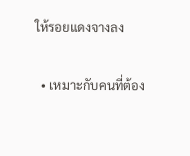ให้รอยแดงจางลง

  • เหมาะกับคนที่ต้อง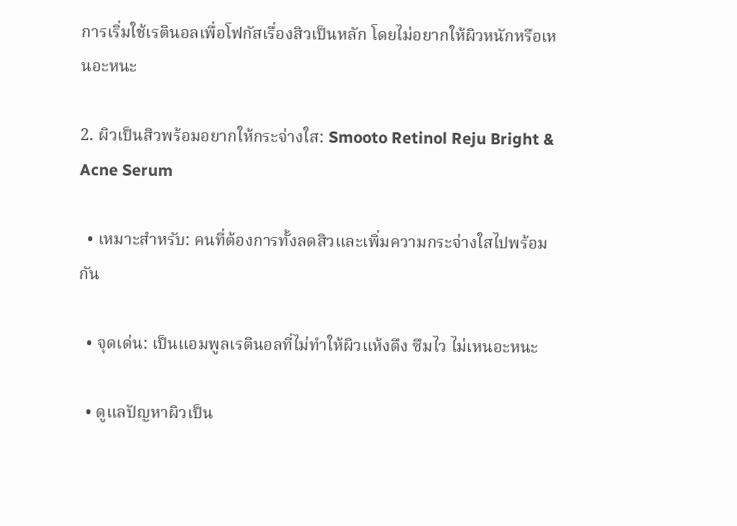การเริ่มใช้เรตินอลเพื่อโฟกัสเรื่องสิวเป็นหลัก โดยไม่อยากให้ผิวหนักหรือเหนอะหนะ

2. ผิวเป็นสิวพร้อมอยากให้กระจ่างใส: Smooto Retinol Reju Bright & Acne Serum

  • เหมาะสำหรับ: คนที่ต้องการทั้งลดสิวและเพิ่มความกระจ่างใสไปพร้อมกัน

  • จุดเด่น: เป็นแอมพูลเรตินอลที่ไม่ทำให้ผิวแห้งตึง ซึมไว ไม่เหนอะหนะ

  • ดูแลปัญหาผิวเป็น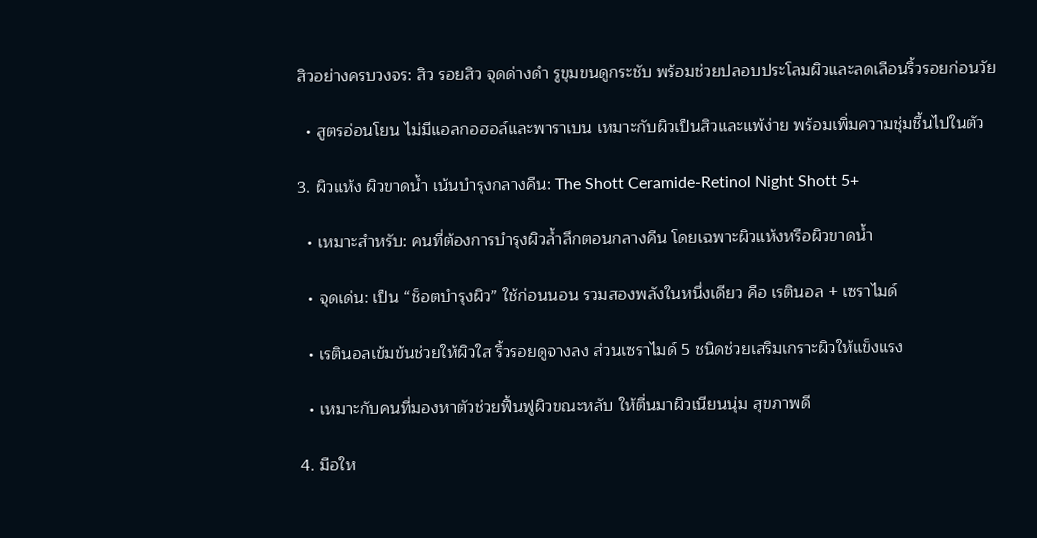สิวอย่างครบวงจร: สิว รอยสิว จุดด่างดำ รูขุมขนดูกระชับ พร้อมช่วยปลอบประโลมผิวและลดเลือนริ้วรอยก่อนวัย

  • สูตรอ่อนโยน ไม่มีแอลกอฮอล์และพาราเบน เหมาะกับผิวเป็นสิวและแพ้ง่าย พร้อมเพิ่มความชุ่มชื้นไปในตัว

3. ผิวแห้ง ผิวขาดน้ำ เน้นบำรุงกลางคืน: The Shott Ceramide-Retinol Night Shott 5+

  • เหมาะสำหรับ: คนที่ต้องการบำรุงผิวล้ำลึกตอนกลางคืน โดยเฉพาะผิวแห้งหรือผิวขาดน้ำ

  • จุดเด่น: เป็น “ช็อตบำรุงผิว” ใช้ก่อนนอน รวมสองพลังในหนึ่งเดียว คือ เรตินอล + เซราไมด์

  • เรตินอลเข้มข้นช่วยให้ผิวใส ริ้วรอยดูจางลง ส่วนเซราไมด์ 5 ชนิดช่วยเสริมเกราะผิวให้แข็งแรง

  • เหมาะกับคนที่มองหาตัวช่วยฟื้นฟูผิวขณะหลับ ให้ตื่นมาผิวเนียนนุ่ม สุขภาพดี

4. มือให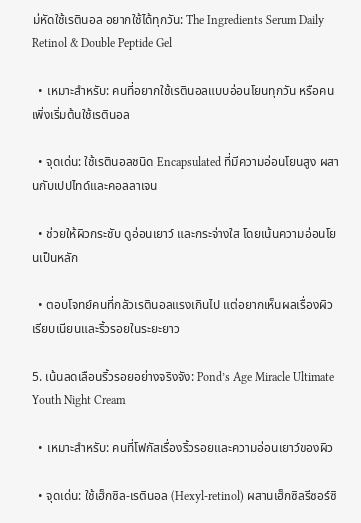ม่หัดใช้เรตินอล อยากใช้ได้ทุกวัน: The Ingredients Serum Daily Retinol & Double Peptide Gel

  • เหมาะสำหรับ: คนที่อยากใช้เรตินอลแบบอ่อนโยนทุกวัน หรือคนเพิ่งเริ่มต้นใช้เรตินอล

  • จุดเด่น: ใช้เรตินอลชนิด Encapsulated ที่มีความอ่อนโยนสูง ผสานกับเปปไทด์และคอลลาเจน

  • ช่วยให้ผิวกระชับ ดูอ่อนเยาว์ และกระจ่างใส โดยเน้นความอ่อนโยนเป็นหลัก

  • ตอบโจทย์คนที่กลัวเรตินอลแรงเกินไป แต่อยากเห็นผลเรื่องผิวเรียบเนียนและริ้วรอยในระยะยาว

5. เน้นลดเลือนริ้วรอยอย่างจริงจัง: Pond’s Age Miracle Ultimate Youth Night Cream

  • เหมาะสำหรับ: คนที่โฟกัสเรื่องริ้วรอยและความอ่อนเยาว์ของผิว

  • จุดเด่น: ใช้เฮ็กซิล-เรตินอล (Hexyl-retinol) ผสานเฮ็กซิลรีซอร์ซิ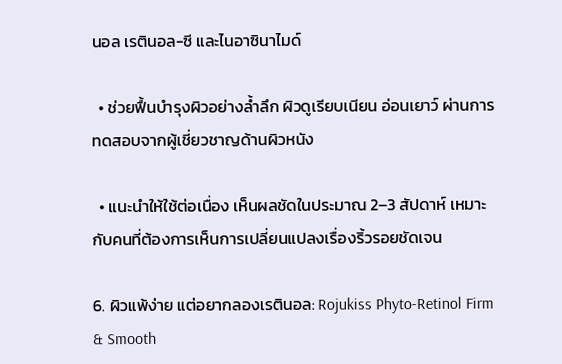นอล เรตินอล-ซี และไนอาซินาไมด์

  • ช่วยฟื้นบำรุงผิวอย่างล้ำลึก ผิวดูเรียบเนียน อ่อนเยาว์ ผ่านการทดสอบจากผู้เชี่ยวชาญด้านผิวหนัง

  • แนะนำให้ใช้ต่อเนื่อง เห็นผลชัดในประมาณ 2–3 สัปดาห์ เหมาะกับคนที่ต้องการเห็นการเปลี่ยนแปลงเรื่องริ้วรอยชัดเจน

6. ผิวแพ้ง่าย แต่อยากลองเรตินอล: Rojukiss Phyto-Retinol Firm & Smooth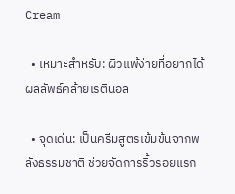Cream

  • เหมาะสำหรับ: ผิวแพ้ง่ายที่อยากได้ผลลัพธ์คล้ายเรตินอล

  • จุดเด่น: เป็นครีมสูตรเข้มข้นจากพลังธรรมชาติ ช่วยจัดการริ้วรอยแรก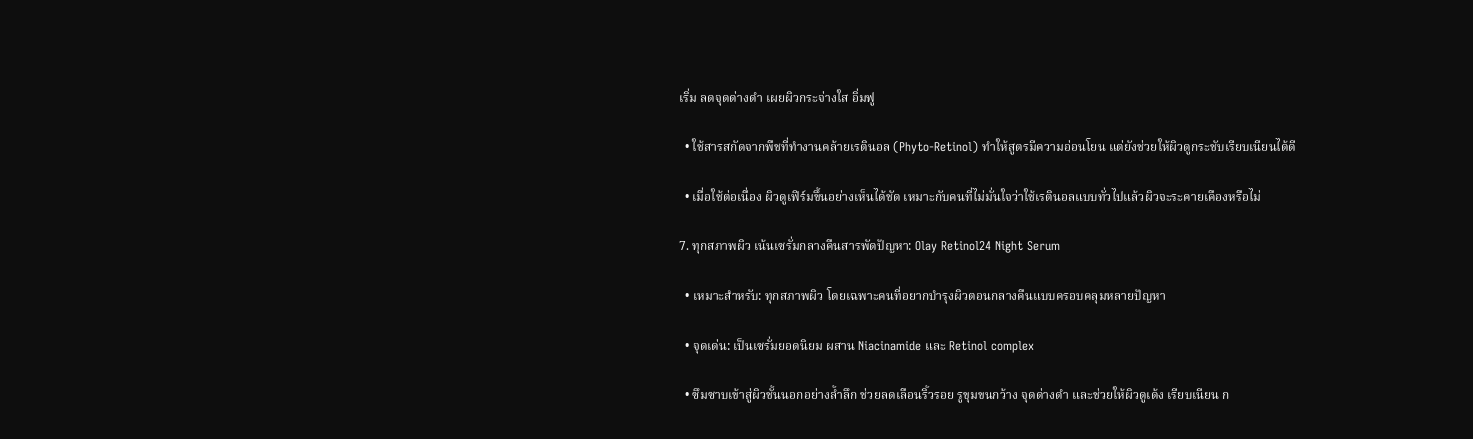เริ่ม ลดจุดด่างดำ เผยผิวกระจ่างใส อิ่มฟู

  • ใช้สารสกัดจากพืชที่ทำงานคล้ายเรตินอล (Phyto-Retinol) ทำให้สูตรมีความอ่อนโยน แต่ยังช่วยให้ผิวดูกระชับเรียบเนียนได้ดี

  • เมื่อใช้ต่อเนื่อง ผิวดูเฟิร์มขึ้นอย่างเห็นได้ชัด เหมาะกับคนที่ไม่มั่นใจว่าใช้เรตินอลแบบทั่วไปแล้วผิวจะระคายเคืองหรือไม่

7. ทุกสภาพผิว เน้นเซรั่มกลางคืนสารพัดปัญหา: Olay Retinol24 Night Serum

  • เหมาะสำหรับ: ทุกสภาพผิว โดยเฉพาะคนที่อยากบำรุงผิวตอนกลางคืนแบบครอบคลุมหลายปัญหา

  • จุดเด่น: เป็นเซรั่มยอดนิยม ผสาน Niacinamide และ Retinol complex

  • ซึมซาบเข้าสู่ผิวชั้นนอกอย่างล้ำลึก ช่วยลดเลือนริ้วรอย รูขุมขนกว้าง จุดด่างดำ และช่วยให้ผิวดูเด้ง เรียบเนียน ก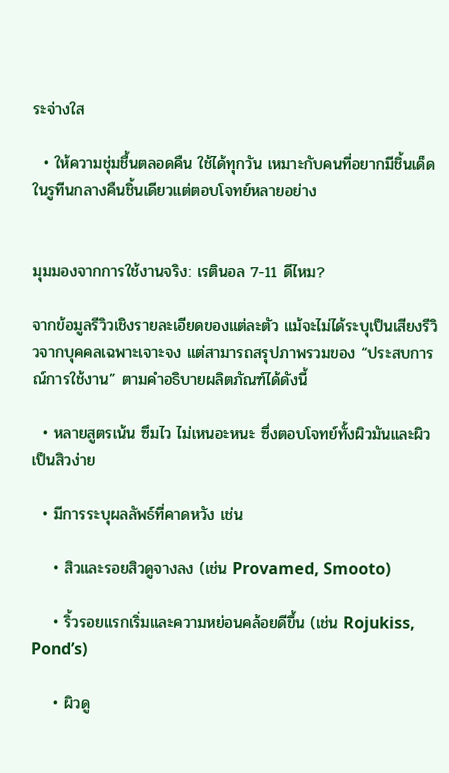ระจ่างใส

  • ให้ความชุ่มชื้นตลอดคืน ใช้ได้ทุกวัน เหมาะกับคนที่อยากมีชิ้นเด็ดในรูทีนกลางคืนชิ้นเดียวแต่ตอบโจทย์หลายอย่าง


มุมมองจากการใช้งานจริง: เรตินอล 7-11 ดีไหม?

จากข้อมูลรีวิวเชิงรายละเอียดของแต่ละตัว แม้จะไม่ได้ระบุเป็นเสียงรีวิวจากบุคคลเฉพาะเจาะจง แต่สามารถสรุปภาพรวมของ “ประสบการณ์การใช้งาน” ตามคำอธิบายผลิตภัณฑ์ได้ดังนี้

  • หลายสูตรเน้น ซึมไว ไม่เหนอะหนะ ซึ่งตอบโจทย์ทั้งผิวมันและผิวเป็นสิวง่าย

  • มีการระบุผลลัพธ์ที่คาดหวัง เช่น

    • สิวและรอยสิวดูจางลง (เช่น Provamed, Smooto)

    • ริ้วรอยแรกเริ่มและความหย่อนคล้อยดีขึ้น (เช่น Rojukiss, Pond’s)

    • ผิวดู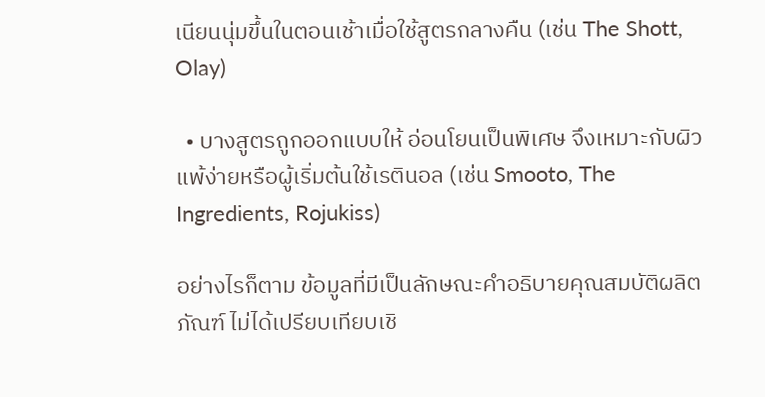เนียนนุ่มขึ้นในตอนเช้าเมื่อใช้สูตรกลางคืน (เช่น The Shott, Olay)

  • บางสูตรถูกออกแบบให้ อ่อนโยนเป็นพิเศษ จึงเหมาะกับผิวแพ้ง่ายหรือผู้เริ่มต้นใช้เรตินอล (เช่น Smooto, The Ingredients, Rojukiss)

อย่างไรก็ตาม ข้อมูลที่มีเป็นลักษณะคำอธิบายคุณสมบัติผลิตภัณฑ์ ไม่ได้เปรียบเทียบเชิ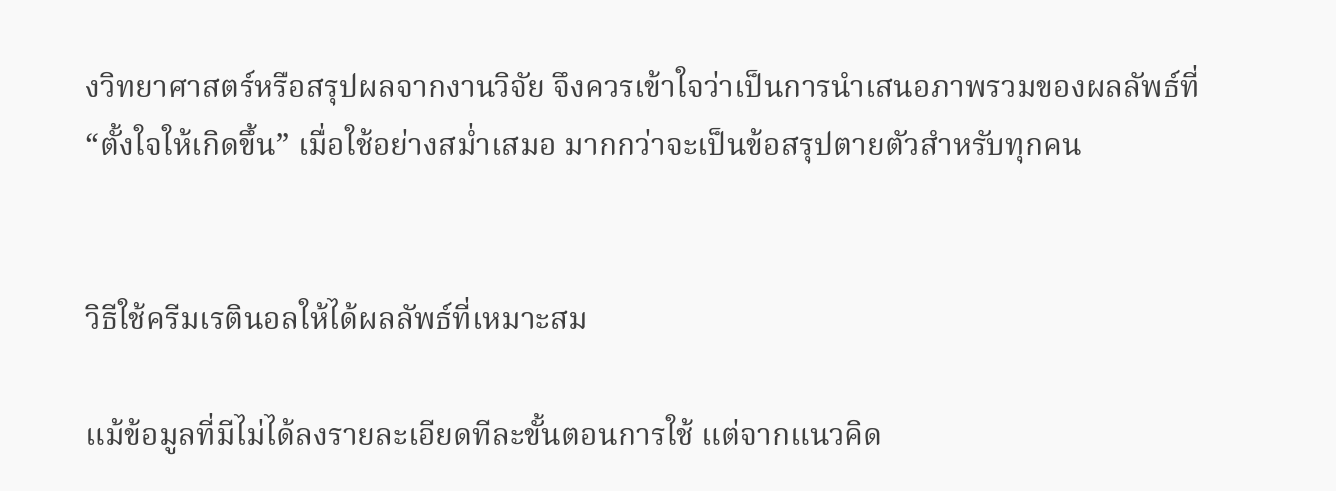งวิทยาศาสตร์หรือสรุปผลจากงานวิจัย จึงควรเข้าใจว่าเป็นการนำเสนอภาพรวมของผลลัพธ์ที่ “ตั้งใจให้เกิดขึ้น” เมื่อใช้อย่างสม่ำเสมอ มากกว่าจะเป็นข้อสรุปตายตัวสำหรับทุกคน


วิธีใช้ครีมเรตินอลให้ได้ผลลัพธ์ที่เหมาะสม

แม้ข้อมูลที่มีไม่ได้ลงรายละเอียดทีละขั้นตอนการใช้ แต่จากแนวคิด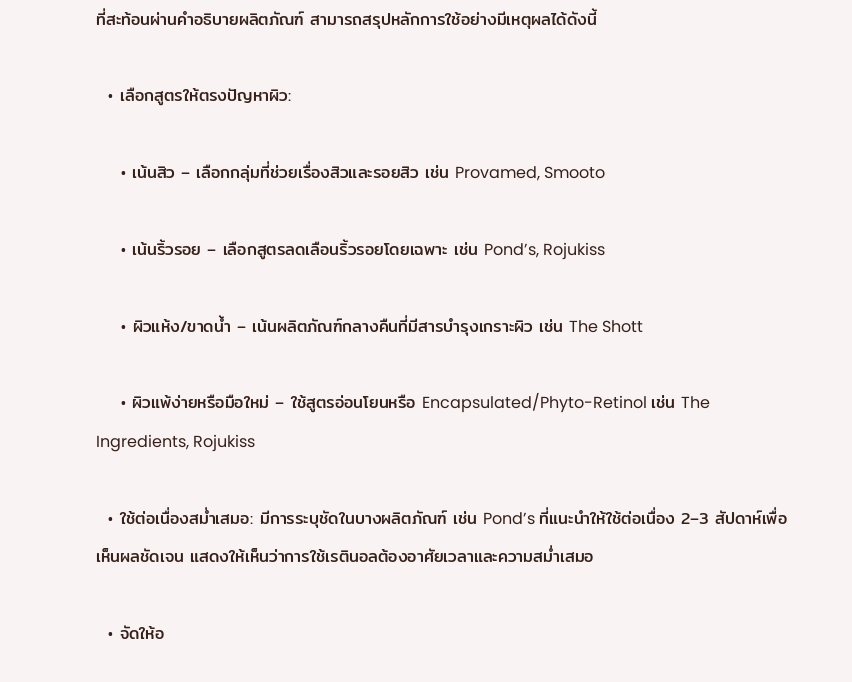ที่สะท้อนผ่านคำอธิบายผลิตภัณฑ์ สามารถสรุปหลักการใช้อย่างมีเหตุผลได้ดังนี้

  • เลือกสูตรให้ตรงปัญหาผิว:

    • เน้นสิว – เลือกกลุ่มที่ช่วยเรื่องสิวและรอยสิว เช่น Provamed, Smooto

    • เน้นริ้วรอย – เลือกสูตรลดเลือนริ้วรอยโดยเฉพาะ เช่น Pond’s, Rojukiss

    • ผิวแห้ง/ขาดน้ำ – เน้นผลิตภัณฑ์กลางคืนที่มีสารบำรุงเกราะผิว เช่น The Shott

    • ผิวแพ้ง่ายหรือมือใหม่ – ใช้สูตรอ่อนโยนหรือ Encapsulated/Phyto-Retinol เช่น The Ingredients, Rojukiss

  • ใช้ต่อเนื่องสม่ำเสมอ: มีการระบุชัดในบางผลิตภัณฑ์ เช่น Pond’s ที่แนะนำให้ใช้ต่อเนื่อง 2–3 สัปดาห์เพื่อเห็นผลชัดเจน แสดงให้เห็นว่าการใช้เรตินอลต้องอาศัยเวลาและความสม่ำเสมอ

  • จัดให้อ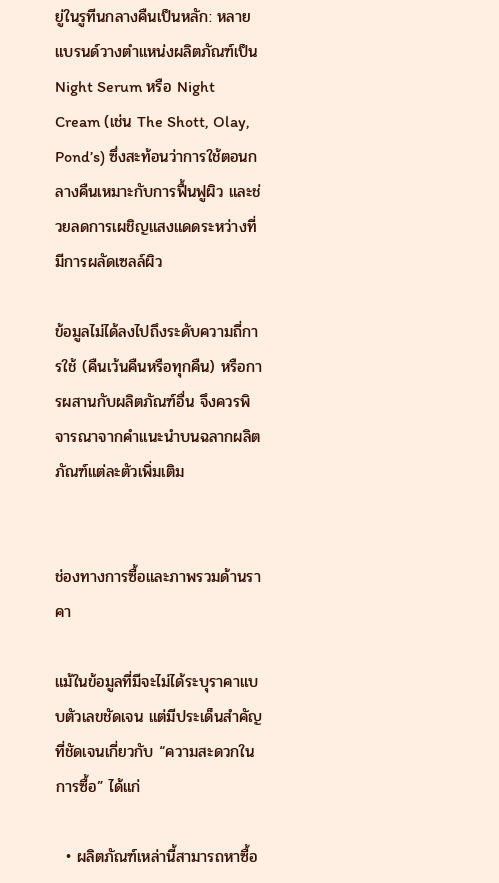ยู่ในรูทีนกลางคืนเป็นหลัก: หลายแบรนด์วางตำแหน่งผลิตภัณฑ์เป็น Night Serum หรือ Night Cream (เช่น The Shott, Olay, Pond’s) ซึ่งสะท้อนว่าการใช้ตอนกลางคืนเหมาะกับการฟื้นฟูผิว และช่วยลดการเผชิญแสงแดดระหว่างที่มีการผลัดเซลล์ผิว

ข้อมูลไม่ได้ลงไปถึงระดับความถี่การใช้ (คืนเว้นคืนหรือทุกคืน) หรือการผสานกับผลิตภัณฑ์อื่น จึงควรพิจารณาจากคำแนะนำบนฉลากผลิตภัณฑ์แต่ละตัวเพิ่มเติม


ช่องทางการซื้อและภาพรวมด้านราคา

แม้ในข้อมูลที่มีจะไม่ได้ระบุราคาแบบตัวเลขชัดเจน แต่มีประเด็นสำคัญที่ชัดเจนเกี่ยวกับ “ความสะดวกในการซื้อ” ได้แก่

  • ผลิตภัณฑ์เหล่านี้สามารถหาซื้อ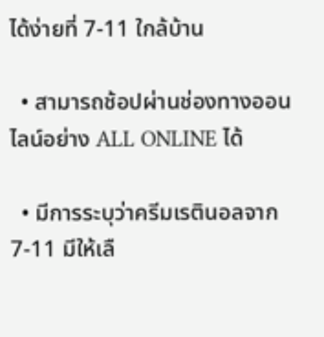ได้ง่ายที่ 7-11 ใกล้บ้าน

  • สามารถช้อปผ่านช่องทางออนไลน์อย่าง ALL ONLINE ได้

  • มีการระบุว่าครีมเรตินอลจาก 7-11 มีให้เลื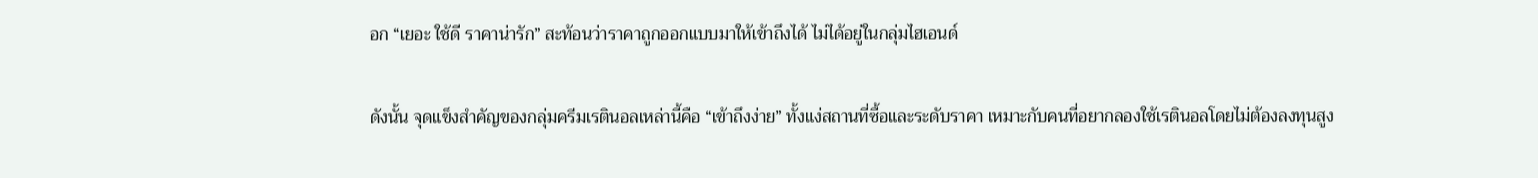อก “เยอะ ใช้ดี ราคาน่ารัก” สะท้อนว่าราคาถูกออกแบบมาให้เข้าถึงได้ ไม่ได้อยู่ในกลุ่มไฮเอนด์

ดังนั้น จุดแข็งสำคัญของกลุ่มครีมเรตินอลเหล่านี้คือ “เข้าถึงง่าย” ทั้งแง่สถานที่ซื้อและระดับราคา เหมาะกับคนที่อยากลองใช้เรตินอลโดยไม่ต้องลงทุนสูง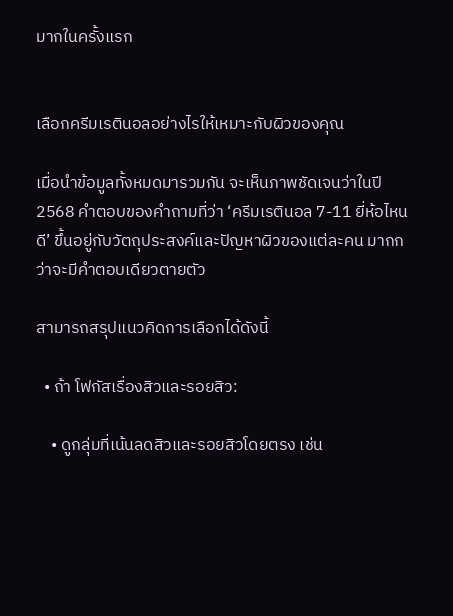มากในครั้งแรก


เลือกครีมเรตินอลอย่างไรให้เหมาะกับผิวของคุณ

เมื่อนำข้อมูลทั้งหมดมารวมกัน จะเห็นภาพชัดเจนว่าในปี 2568 คำตอบของคำถามที่ว่า ‘ครีมเรตินอล 7-11 ยี่ห้อไหนดี’ ขึ้นอยู่กับวัตถุประสงค์และปัญหาผิวของแต่ละคน มากกว่าจะมีคำตอบเดียวตายตัว

สามารถสรุปแนวคิดการเลือกได้ดังนี้

  • ถ้า โฟกัสเรื่องสิวและรอยสิว:

    • ดูกลุ่มที่เน้นลดสิวและรอยสิวโดยตรง เช่น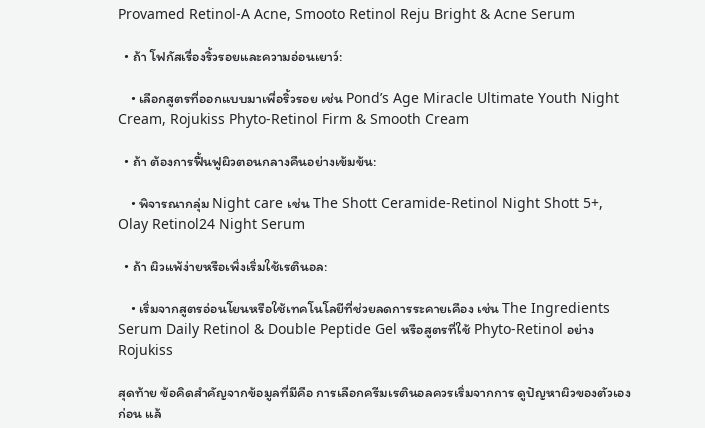Provamed Retinol-A Acne, Smooto Retinol Reju Bright & Acne Serum

  • ถ้า โฟกัสเรื่องริ้วรอยและความอ่อนเยาว์:

    • เลือกสูตรที่ออกแบบมาเพื่อริ้วรอย เช่น Pond’s Age Miracle Ultimate Youth Night Cream, Rojukiss Phyto-Retinol Firm & Smooth Cream

  • ถ้า ต้องการฟื้นฟูผิวตอนกลางคืนอย่างเข้มข้น:

    • พิจารณากลุ่ม Night care เช่น The Shott Ceramide-Retinol Night Shott 5+, Olay Retinol24 Night Serum

  • ถ้า ผิวแพ้ง่ายหรือเพิ่งเริ่มใช้เรตินอล:

    • เริ่มจากสูตรอ่อนโยนหรือใช้เทคโนโลยีที่ช่วยลดการระคายเคือง เช่น The Ingredients Serum Daily Retinol & Double Peptide Gel หรือสูตรที่ใช้ Phyto-Retinol อย่าง Rojukiss

สุดท้าย ข้อคิดสำคัญจากข้อมูลที่มีคือ การเลือกครีมเรตินอลควรเริ่มจากการ ดูปัญหาผิวของตัวเองก่อน แล้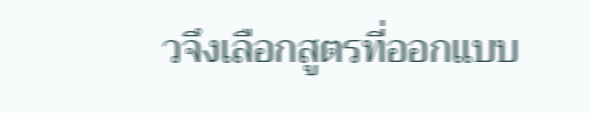วจึงเลือกสูตรที่ออกแบบ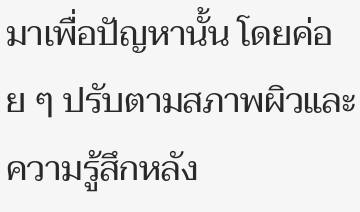มาเพื่อปัญหานั้น โดยค่อย ๆ ปรับตามสภาพผิวและความรู้สึกหลัง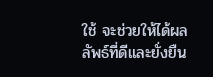ใช้ จะช่วยให้ได้ผลลัพธ์ที่ดีและยั่งยืน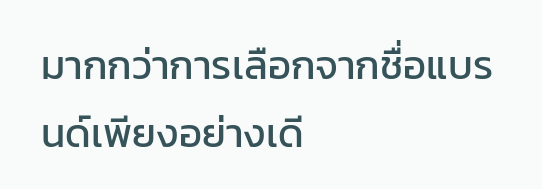มากกว่าการเลือกจากชื่อแบรนด์เพียงอย่างเดี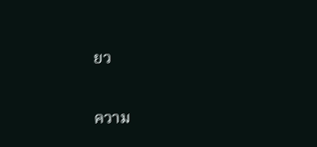ยว

ความ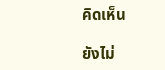คิดเห็น

ยังไม่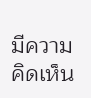มีความคิดเห็น